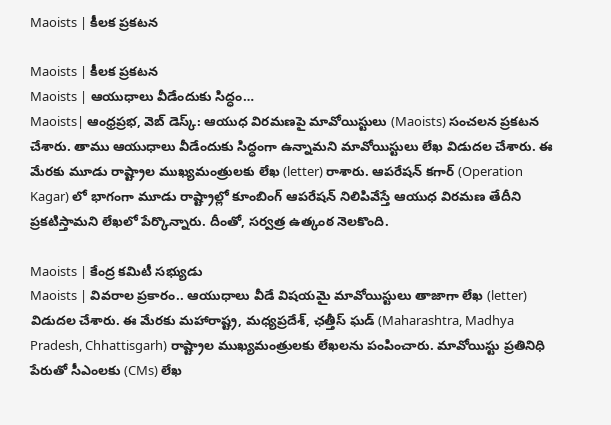Maoists | కీలక ప్రకటన

Maoists | కీలక ప్రకటన
Maoists | ఆయుధాలు వీడేందుకు సిద్ధం…
Maoists| ఆంధ్రప్రభ, వెబ్ డెస్క్: ఆయుధ విరమణపై మావోయిస్టులు (Maoists) సంచలన ప్రకటన చేశారు. తాము ఆయుధాలు వీడేందుకు సిద్ధంగా ఉన్నామని మావోయిస్టులు లేఖ విడుదల చేశారు. ఈ మేరకు మూడు రాష్ట్రాల ముఖ్యమంత్రులకు లేఖ (letter) రాశారు. ఆపరేషన్ కగార్ (Operation Kagar) లో భాగంగా మూడు రాష్ట్రాల్లో కూంబింగ్ ఆపరేషన్ నిలిపివేస్తే ఆయుధ విరమణ తేదీని ప్రకటిస్తామని లేఖలో పేర్కొన్నారు. దీంతో, సర్వత్ర ఉత్కంఠ నెలకొంది.

Maoists | కేంద్ర కమిటీ సభ్యుడు
Maoists | వివరాల ప్రకారం.. ఆయుధాలు వీడే విషయమై మావోయిస్టులు తాజాగా లేఖ (letter) విడుదల చేశారు. ఈ మేరకు మహారాష్ట్ర, మధ్యప్రదేశ్, ఛత్తీస్ ఘడ్ (Maharashtra, Madhya Pradesh, Chhattisgarh) రాష్ట్రాల ముఖ్యమంత్రులకు లేఖలను పంపించారు. మావోయిస్టు ప్రతినిధి పేరుతో సీఎంలకు (CMs) లేఖ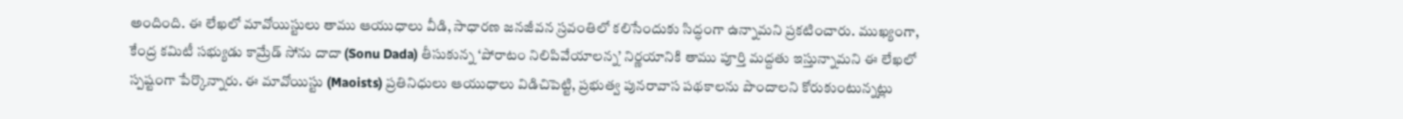అందింది. ఈ లేఖలో మావోయిస్టులు తాము ఆయుధాలు వీడి, సాధారణ జనజీవన స్రవంతిలో కలిసేందుకు సిద్ధంగా ఉన్నామని ప్రకటించారు. ముఖ్యంగా, కేంద్ర కమిటీ సభ్యుడు కామ్రేడ్ సోను దాదా (Sonu Dada) తీసుకున్న ‘పోరాటం నిలిపివేయాలన్న’ నిర్ణయానికి తాము పూర్తి మద్దతు ఇస్తున్నామని ఈ లేఖలో స్పష్టంగా పేర్కొన్నారు. ఈ మావోయిస్టు (Maoists) ప్రతినిధులు ఆయుధాలు విడిచిపెట్టి, ప్రభుత్వ పునరావాస పథకాలను పొందాలని కోరుకుంటున్నట్లు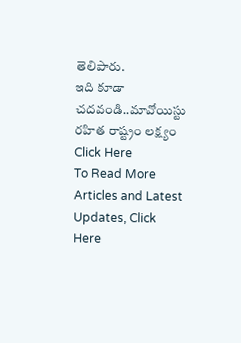తెలిపారు.
ఇది కూడా చదవండి..మావోయిస్టు రహిత రాష్ట్రం లక్ష్యం Click Here
To Read More Articles and Latest Updates, Click Here